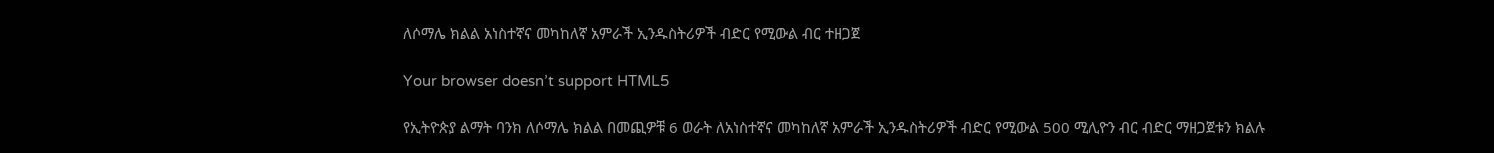ለሶማሌ ክልል አነስተኛና መካከለኛ አምራች ኢንዱስትሪዎች ብድር የሚውል ብር ተዘጋጀ

Your browser doesn’t support HTML5

የኢትዮጵያ ልማት ባንክ ለሶማሌ ክልል በመጪዎቹ 6 ወራት ለአነስተኛና መካከለኛ አምራች ኢንዱስትሪዎች ብድር የሚውል 500 ሚሊዮን ብር ብድር ማዘጋጀቱን ክልሉ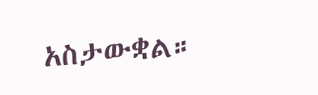አስታውቋል።